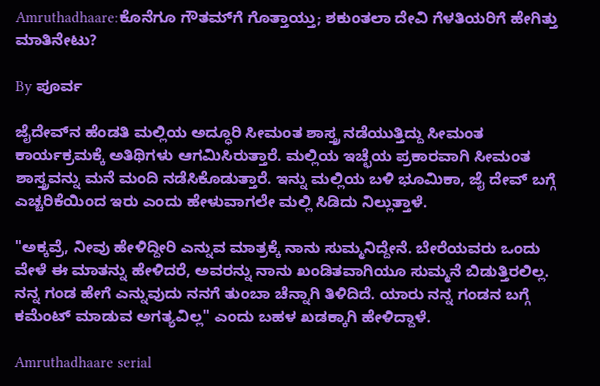Amruthadhaare:ಕೊನೆಗೂ ಗೌತಮ್‌ಗೆ ಗೊತ್ತಾಯ್ತು; ಶಕುಂತಲಾ ದೇವಿ ಗೆಳತಿಯರಿಗೆ ಹೇಗಿತ್ತು ಮಾತಿನೇಟು?

By ಪೂರ್ವ

ಜೈದೇವ್‌ನ ಹೆಂಡತಿ ಮಲ್ಲಿಯ ಅದ್ಧೂರಿ ಸೀಮಂತ ಶಾಸ್ತ್ರ ನಡೆಯುತ್ತಿದ್ದು ಸೀಮಂತ ಕಾರ್ಯಕ್ರಮಕ್ಕೆ ಅತಿಥಿಗಳು ಆಗಮಿಸಿರುತ್ತಾರೆ. ಮಲ್ಲಿಯ ಇಚ್ಛೆಯ ಪ್ರಕಾರವಾಗಿ ಸೀಮಂತ ಶಾಸ್ತ್ರವನ್ನು ಮನೆ ಮಂದಿ ನಡೆಸಿಕೊಡುತ್ತಾರೆ. ಇನ್ನು ಮಲ್ಲಿಯ ಬಳಿ ಭೂಮಿಕಾ, ಜೈ ದೇವ್ ಬಗ್ಗೆ ಎಚ್ಚರಿಕೆಯಿಂದ ಇರು ಎಂದು ಹೇಳುವಾಗಲೇ ಮಲ್ಲಿ ಸಿಡಿದು ನಿಲ್ಲುತ್ತಾಳೆ.

"ಅಕ್ಕವ್ರೆ, ನೀವು ಹೇಳಿದ್ದೀರಿ ಎನ್ನುವ ಮಾತ್ರಕ್ಕೆ ನಾನು ಸುಮ್ಮನಿದ್ದೇನೆ. ಬೇರೆಯವರು ಒಂದು ವೇಳೆ ಈ ಮಾತನ್ನು ಹೇಳಿದರೆ, ಅವರನ್ನು ನಾನು ಖಂಡಿತವಾಗಿಯೂ ಸುಮ್ಮನೆ ಬಿಡುತ್ತಿರಲಿಲ್ಲ. ನನ್ನ ಗಂಡ ಹೇಗೆ ಎನ್ನುವುದು ನನಗೆ ತುಂಬಾ ಚೆನ್ನಾಗಿ ತಿಳಿದಿದೆ. ಯಾರು ನನ್ನ ಗಂಡನ ಬಗ್ಗೆ ಕಮೆಂಟ್ ಮಾಡುವ ಅಗತ್ಯವಿಲ್ಲ" ಎಂದು ಬಹಳ ಖಡಕ್ಕಾಗಿ ಹೇಳಿದ್ದಾಳೆ.

Amruthadhaare serial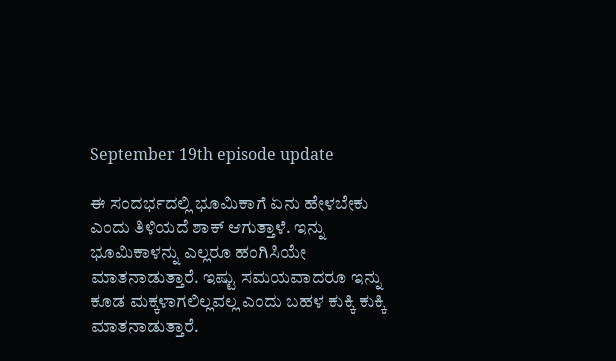September 19th episode update

ಈ ಸಂದರ್ಭದಲ್ಲಿ ಭೂಮಿಕಾಗೆ ಏನು ಹೇಳಬೇಕು ಎಂದು ತಿಳಿಯದೆ ಶಾಕ್ ಆಗುತ್ತಾಳೆ. ಇನ್ನು ಭೂಮಿಕಾಳನ್ನು ಎಲ್ಲರೂ ಹಂಗಿಸಿಯೇ ಮಾತನಾಡುತ್ತಾರೆ. ಇಷ್ಟು ಸಮಯವಾದರೂ ಇನ್ನು ಕೂಡ ಮಕ್ಕಳಾಗಲಿಲ್ಲವಲ್ಲ ಎಂದು ಬಹಳ ಕುಕ್ಕಿ ಕುಕ್ಕಿ ಮಾತನಾಡುತ್ತಾರೆ.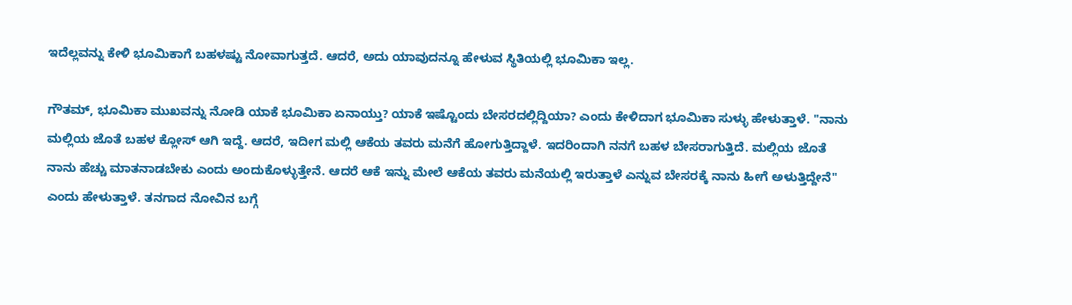ಇದೆಲ್ಲವನ್ನು ಕೇಳಿ ಭೂಮಿಕಾಗೆ ಬಹಳಷ್ಟು ನೋವಾಗುತ್ತದೆ. ಆದರೆ, ಅದು ಯಾವುದನ್ನೂ ಹೇಳುವ ಸ್ಥಿತಿಯಲ್ಲಿ ಭೂಮಿಕಾ ಇಲ್ಲ.

ಗೌತಮ್, ಭೂಮಿಕಾ ಮುಖವನ್ನು ನೋಡಿ ಯಾಕೆ ಭೂಮಿಕಾ ಏನಾಯ್ತು? ಯಾಕೆ ಇಷ್ಟೊಂದು ಬೇಸರದಲ್ಲಿದ್ದಿಯಾ? ಎಂದು ಕೇಳಿದಾಗ ಭೂಮಿಕಾ ಸುಳ್ಳು ಹೇಳುತ್ತಾಳೆ. "ನಾನು ಮಲ್ಲಿಯ ಜೊತೆ ಬಹಳ ಕ್ಲೋಸ್ ಆಗಿ ಇದ್ದೆ. ಆದರೆ, ಇದೀಗ ಮಲ್ಲಿ ಆಕೆಯ ತವರು ಮನೆಗೆ ಹೋಗುತ್ತಿದ್ದಾಳೆ. ಇದರಿಂದಾಗಿ ನನಗೆ ಬಹಳ ಬೇಸರಾಗುತ್ತಿದೆ. ಮಲ್ಲಿಯ ಜೊತೆ ನಾನು ಹೆಚ್ಚು ಮಾತನಾಡಬೇಕು ಎಂದು ಅಂದುಕೊಳ್ಳುತ್ತೇನೆ. ಆದರೆ ಆಕೆ ಇನ್ನು ಮೇಲೆ ಆಕೆಯ ತವರು ಮನೆಯಲ್ಲಿ ಇರುತ್ತಾಳೆ ಎನ್ನುವ ಬೇಸರಕ್ಕೆ ನಾನು ಹೀಗೆ ಅಳುತ್ತಿದ್ದೇನೆ" ಎಂದು ಹೇಳುತ್ತಾಳೆ. ತನಗಾದ ನೋವಿನ ಬಗ್ಗೆ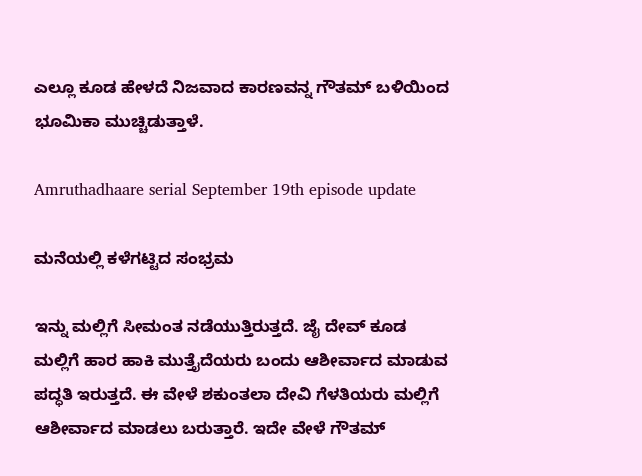ಎಲ್ಲೂ ಕೂಡ ಹೇಳದೆ ನಿಜವಾದ ಕಾರಣವನ್ನ ಗೌತಮ್ ಬಳಿಯಿಂದ ಭೂಮಿಕಾ ಮುಚ್ಚಿಡುತ್ತಾಳೆ.

Amruthadhaare serial September 19th episode update

ಮನೆಯಲ್ಲಿ ಕಳೆಗಟ್ಟಿದ ಸಂಭ್ರಮ

ಇನ್ನು ಮಲ್ಲಿಗೆ ಸೀಮಂತ ನಡೆಯುತ್ತಿರುತ್ತದೆ. ಜೈ ದೇವ್ ಕೂಡ ಮಲ್ಲಿಗೆ ಹಾರ ಹಾಕಿ ಮುತ್ತೈದೆಯರು ಬಂದು ಆಶೀರ್ವಾದ ಮಾಡುವ ಪದ್ಧತಿ ಇರುತ್ತದೆ. ಈ ವೇಳೆ ಶಕುಂತಲಾ ದೇವಿ ಗೆಳತಿಯರು ಮಲ್ಲಿಗೆ ಆಶೀರ್ವಾದ ಮಾಡಲು ಬರುತ್ತಾರೆ. ಇದೇ ವೇಳೆ ಗೌತಮ್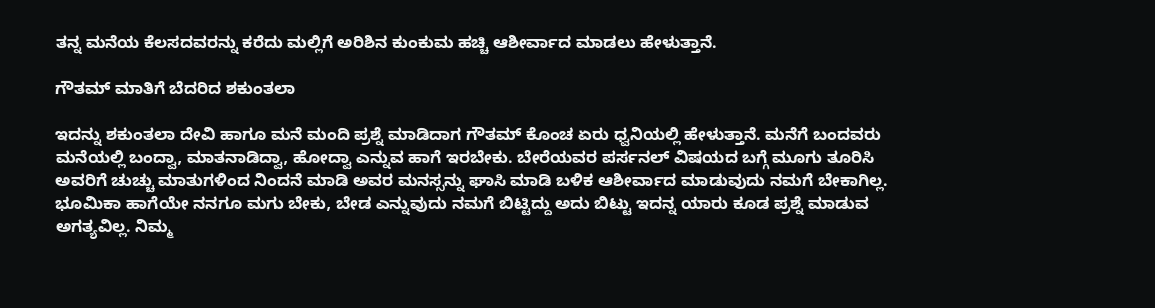ತನ್ನ ಮನೆಯ ಕೆಲಸದವರನ್ನು ಕರೆದು ಮಲ್ಲಿಗೆ ಅರಿಶಿನ ಕುಂಕುಮ ಹಚ್ಚಿ ಆಶೀರ್ವಾದ ಮಾಡಲು ಹೇಳುತ್ತಾನೆ.

ಗೌತಮ್ ಮಾತಿಗೆ ಬೆದರಿದ ಶಕುಂತಲಾ

ಇದನ್ನು ಶಕುಂತಲಾ ದೇವಿ ಹಾಗೂ ಮನೆ ಮಂದಿ ಪ್ರಶ್ನೆ ಮಾಡಿದಾಗ ಗೌತಮ್ ಕೊಂಚ ಏರು ಧ್ವನಿಯಲ್ಲಿ ಹೇಳುತ್ತಾನೆ. ಮನೆಗೆ ಬಂದವರು ಮನೆಯಲ್ಲಿ ಬಂದ್ವಾ, ಮಾತನಾಡಿದ್ವಾ, ಹೋದ್ವಾ ಎನ್ನುವ ಹಾಗೆ ಇರಬೇಕು. ಬೇರೆಯವರ ಪರ್ಸನಲ್ ವಿಷಯದ ಬಗ್ಗೆ ಮೂಗು ತೂರಿಸಿ ಅವರಿಗೆ ಚುಚ್ಚು ಮಾತುಗಳಿಂದ ನಿಂದನೆ ಮಾಡಿ ಅವರ ಮನಸ್ಸನ್ನು ಘಾಸಿ ಮಾಡಿ ಬಳಿಕ ಆಶೀರ್ವಾದ ಮಾಡುವುದು ನಮಗೆ ಬೇಕಾಗಿಲ್ಲ. ಭೂಮಿಕಾ ಹಾಗೆಯೇ ನನಗೂ ಮಗು ಬೇಕು, ಬೇಡ ಎನ್ನುವುದು ನಮಗೆ ಬಿಟ್ಟಿದ್ದು ಅದು ಬಿಟ್ಟು ಇದನ್ನ ಯಾರು ಕೂಡ ಪ್ರಶ್ನೆ ಮಾಡುವ ಅಗತ್ಯವಿಲ್ಲ. ನಿಮ್ಮ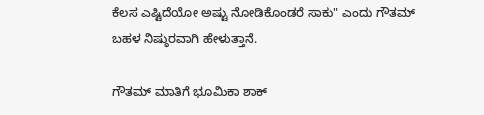ಕೆಲಸ ಎಷ್ಟಿದೆಯೋ ಅಷ್ಟು ನೋಡಿಕೊಂಡರೆ ಸಾಕು" ಎಂದು ಗೌತಮ್ ಬಹಳ ನಿಷ್ಠುರವಾಗಿ ಹೇಳುತ್ತಾನೆ.

ಗೌತಮ್ ಮಾತಿಗೆ ಭೂಮಿಕಾ ಶಾಕ್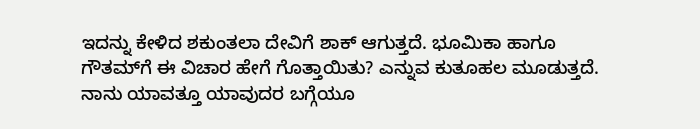ಇದನ್ನು ಕೇಳಿದ ಶಕುಂತಲಾ ದೇವಿಗೆ ಶಾಕ್ ಆಗುತ್ತದೆ. ಭೂಮಿಕಾ ಹಾಗೂ ಗೌತಮ್‌ಗೆ ಈ ವಿಚಾರ ಹೇಗೆ ಗೊತ್ತಾಯಿತು? ಎನ್ನುವ ಕುತೂಹಲ ಮೂಡುತ್ತದೆ. ನಾನು ಯಾವತ್ತೂ ಯಾವುದರ ಬಗ್ಗೆಯೂ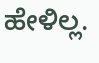ಹೇಳಿಲ್ಲ.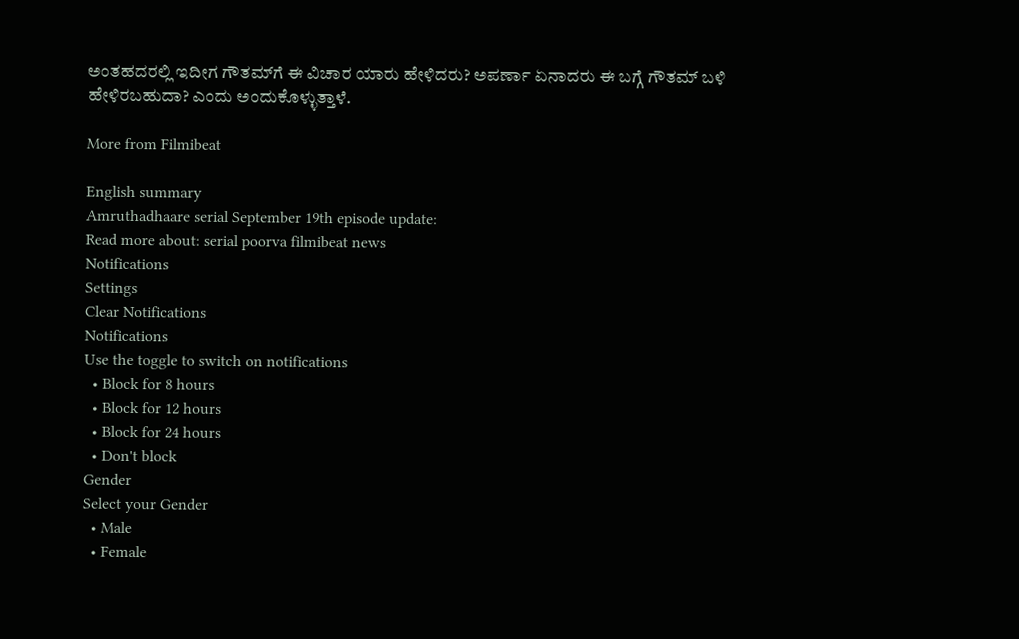ಅಂತಹದರಲ್ಲಿ ಇದೀಗ ಗೌತಮ್‌ಗೆ ಈ ವಿಚಾರ ಯಾರು ಹೇಳಿದರು? ಅಪರ್ಣಾ ಏನಾದರು ಈ ಬಗ್ಗೆ ಗೌತಮ್ ಬಳಿ ಹೇಳಿರಬಹುದಾ? ಎಂದು ಅಂದುಕೊಳ್ಳುತ್ತಾಳೆ.

More from Filmibeat

English summary
Amruthadhaare serial September 19th episode update:
Read more about: serial poorva filmibeat news
Notifications
Settings
Clear Notifications
Notifications
Use the toggle to switch on notifications
  • Block for 8 hours
  • Block for 12 hours
  • Block for 24 hours
  • Don't block
Gender
Select your Gender
  • Male
  • Female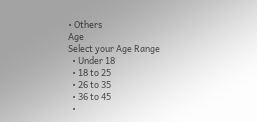• Others
Age
Select your Age Range
  • Under 18
  • 18 to 25
  • 26 to 35
  • 36 to 45
  •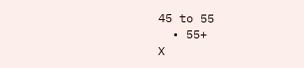45 to 55
  • 55+
X